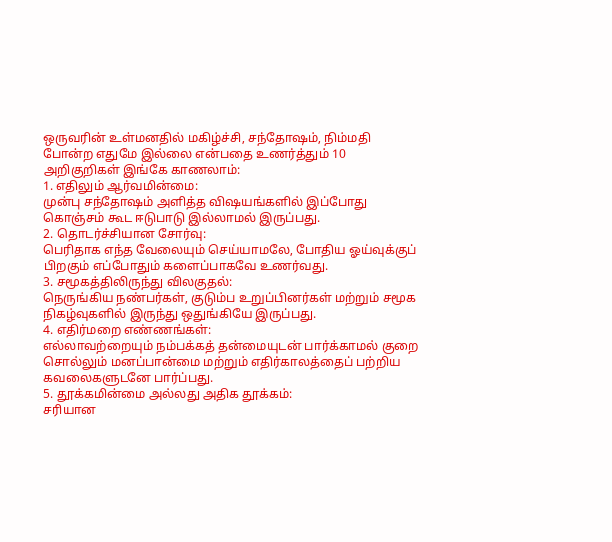ஒருவரின் உள்மனதில் மகிழ்ச்சி, சந்தோஷம், நிம்மதி போன்ற எதுமே இல்லை என்பதை உணர்த்தும் 10 அறிகுறிகள் இங்கே காணலாம்:
1. எதிலும் ஆர்வமின்மை:
முன்பு சந்தோஷம் அளித்த விஷயங்களில் இப்போது கொஞ்சம் கூட ஈடுபாடு இல்லாமல் இருப்பது.
2. தொடர்ச்சியான சோர்வு:
பெரிதாக எந்த வேலையும் செய்யாமலே, போதிய ஓய்வுக்குப் பிறகும் எப்போதும் களைப்பாகவே உணர்வது.
3. சமூகத்திலிருந்து விலகுதல்:
நெருங்கிய நண்பர்கள், குடும்ப உறுப்பினர்கள் மற்றும் சமூக நிகழ்வுகளில் இருந்து ஒதுங்கியே இருப்பது.
4. எதிர்மறை எண்ணங்கள்:
எல்லாவற்றையும் நம்பக்கத் தன்மையுடன் பார்க்காமல் குறை சொல்லும் மனப்பான்மை மற்றும் எதிர்காலத்தைப் பற்றிய கவலைகளுடனே பார்ப்பது.
5. தூக்கமின்மை அல்லது அதிக தூக்கம்:
சரியான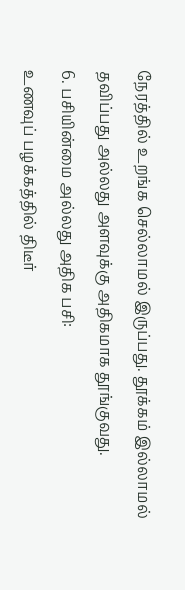நேரத்தில் உறங்க செல்லாமல் இருப்பது. தூக்கம் இல்லாமல் தவிப்பது அல்லது அளவுக்கு அதிகமாக தூங்குவது.
6. பசியின்மை அல்லது அதிக பசி:
உணவுப் பழக்கத்தில் திடீர்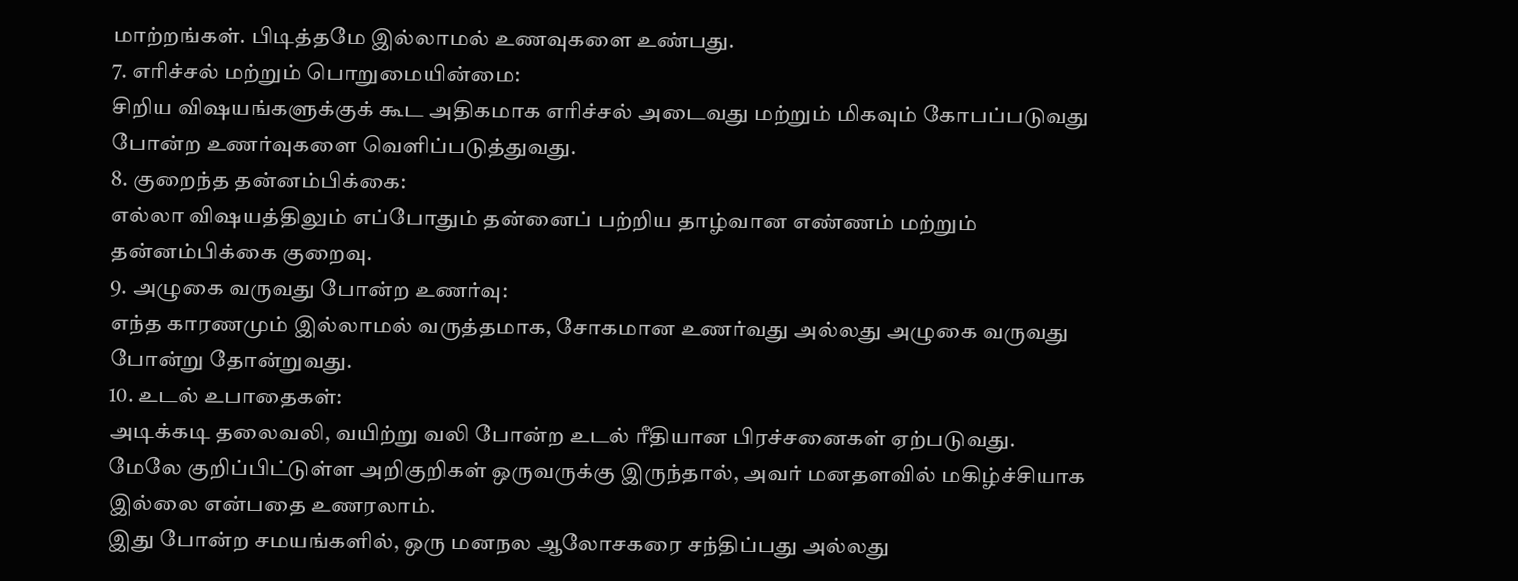மாற்றங்கள். பிடித்தமே இல்லாமல் உணவுகளை உண்பது.
7. எரிச்சல் மற்றும் பொறுமையின்மை:
சிறிய விஷயங்களுக்குக் கூட அதிகமாக எரிச்சல் அடைவது மற்றும் மிகவும் கோபப்படுவது போன்ற உணர்வுகளை வெளிப்படுத்துவது.
8. குறைந்த தன்னம்பிக்கை:
எல்லா விஷயத்திலும் எப்போதும் தன்னைப் பற்றிய தாழ்வான எண்ணம் மற்றும் தன்னம்பிக்கை குறைவு.
9. அழுகை வருவது போன்ற உணர்வு:
எந்த காரணமும் இல்லாமல் வருத்தமாக, சோகமான உணர்வது அல்லது அழுகை வருவது போன்று தோன்றுவது.
10. உடல் உபாதைகள்:
அடிக்கடி தலைவலி, வயிற்று வலி போன்ற உடல் ரீதியான பிரச்சனைகள் ஏற்படுவது.
மேலே குறிப்பிட்டுள்ள அறிகுறிகள் ஒருவருக்கு இருந்தால், அவர் மனதளவில் மகிழ்ச்சியாக இல்லை என்பதை உணரலாம்.
இது போன்ற சமயங்களில், ஒரு மனநல ஆலோசகரை சந்திப்பது அல்லது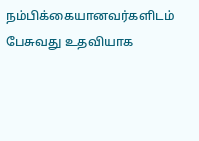நம்பிக்கையானவர்களிடம் பேசுவது உதவியாக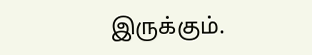இருக்கும்.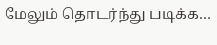மேலும் தொடர்ந்து படிக்க…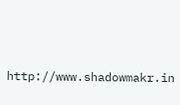http://www.shadowmakr.in